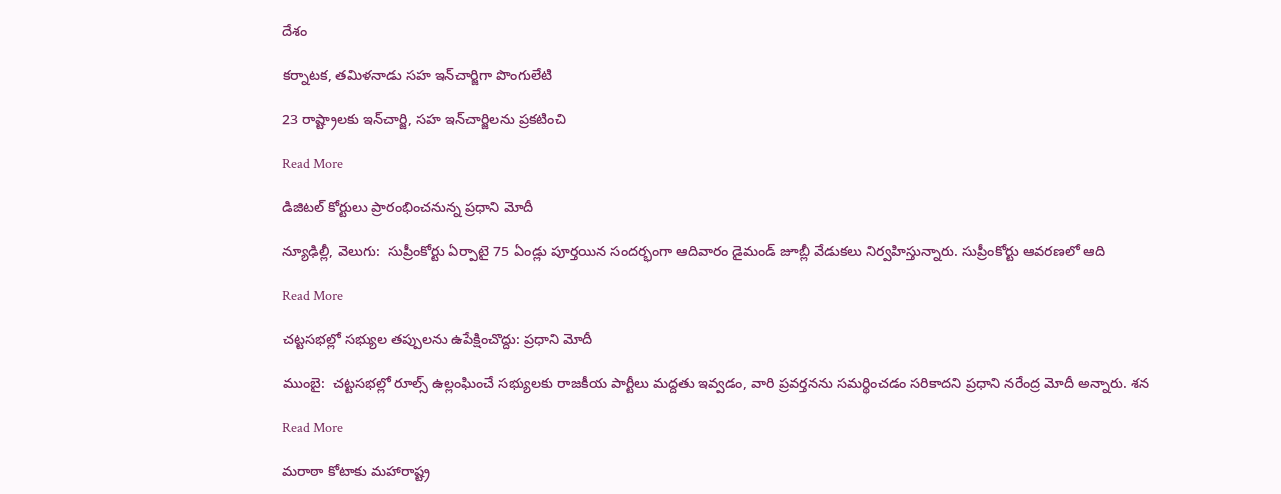దేశం

కర్నాటక, తమిళనాడు సహ ఇన్‌‌‌‌‌‌‌‌చార్జిగా పొంగులేటి

23 రాష్ట్రాలకు ఇన్‌‌‌‌‌‌‌‌చార్జి, సహ ఇన్‌‌‌‌‌‌‌‌చార్జిలను ప్రకటించి

Read More

డిజిటల్ కోర్టులు ప్రారంభించనున్న ప్రధాని మోదీ

న్యూఢిల్లీ, వెలుగు:  సుప్రీంకోర్టు ఏర్పాటై 75 ఏండ్లు పూర్తయిన సందర్భంగా ఆదివారం డైమండ్ జూబ్లీ వేడుకలు నిర్వహిస్తున్నారు. సుప్రీంకోర్టు ఆవరణలో ఆది

Read More

చట్టసభల్లో సభ్యుల తప్పులను ఉపేక్షించొద్దు: ప్రధాని మోదీ

ముంబై:  చట్టసభల్లో రూల్స్ ఉల్లంఘించే సభ్యులకు రాజకీయ పార్టీలు మద్దతు ఇవ్వడం, వారి ప్రవర్తనను సమర్థించడం సరికాదని ప్రధాని నరేంద్ర మోదీ అన్నారు. శన

Read More

మరాఠా కోటాకు మహారాష్ట్ర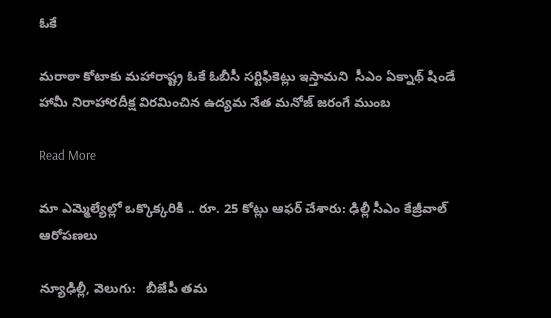ఓకే

మరాఠా కోటాకు మహారాష్ట్ర ఓకే ఓబీసీ సర్టిఫికెట్లు ఇస్తామని  సీఎం ఏక్నాథ్ షిండే హామీ నిరాహారదీక్ష విరమించిన ఉద్యమ నేత మనోజ్ జరంగే ముంబ

Read More

మా ఎమ్మెల్యేల్లో ఒక్కొక్కరికి .. రూ. 25 కోట్లు ఆఫర్ చేశారు: ఢిల్లీ సీఎం కేజ్రీవాల్ ఆరోపణలు

న్యూఢిల్లీ, వెలుగు:   బీజేపీ తమ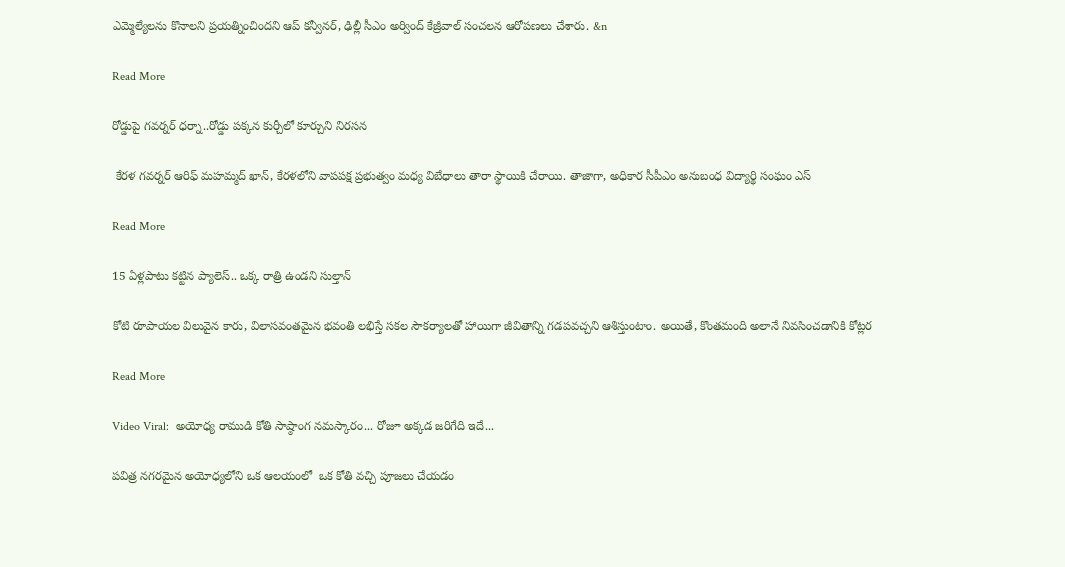ఎమ్మెల్యేలను కొనాలని ప్రయత్నించిందని ఆప్‌ కన్వీనర్, ఢిల్లీ సీఎం అర్వింద్ కేజ్రీవాల్ సంచలన ఆరోపణలు చేశారు. &n

Read More

రోడ్డుపై గవర్నర్ ధర్నా..రోడ్డు పక్కన కుర్చీలో కూర్చుని నిరసన

 కేరళ గవర్నర్ ఆరిఫ్ మహమ్మద్ ఖాన్, కేరళలోని వాపపక్ష ప్రభుత్వం మధ్య విబేధాలు తారా స్థాయికి చేరాయి. తాజాగా, అధికార సీపీఎం అనుబంధ విద్యార్థి సంఘం ఎస్

Read More

15 ఏళ్లపాటు కట్టిన ప్యాలెస్.. ఒక్క రాత్రి ఉండని సుల్తాన్

కోటి రూపాయల విలువైన కారు, విలాసవంతమైన భవంతి లభిస్తే సకల సౌకర్యాలతో హాయిగా జీవితాన్ని గడపవచ్చని ఆశిస్తుంటాం. అయితే, కొంతమంది అలానే నివసించడానికి కోట్లర

Read More

Video Viral:  అయోధ్య రాముడి కోతి సాష్ఠాంగ నమస్కారం... రోజూ అక్కడ జరిగేది ఇదే...

పవిత్ర నగరమైన అయోధ్యలోని ఒక ఆలయంలో  ఒక కోతి వచ్చి పూజలు చేయడం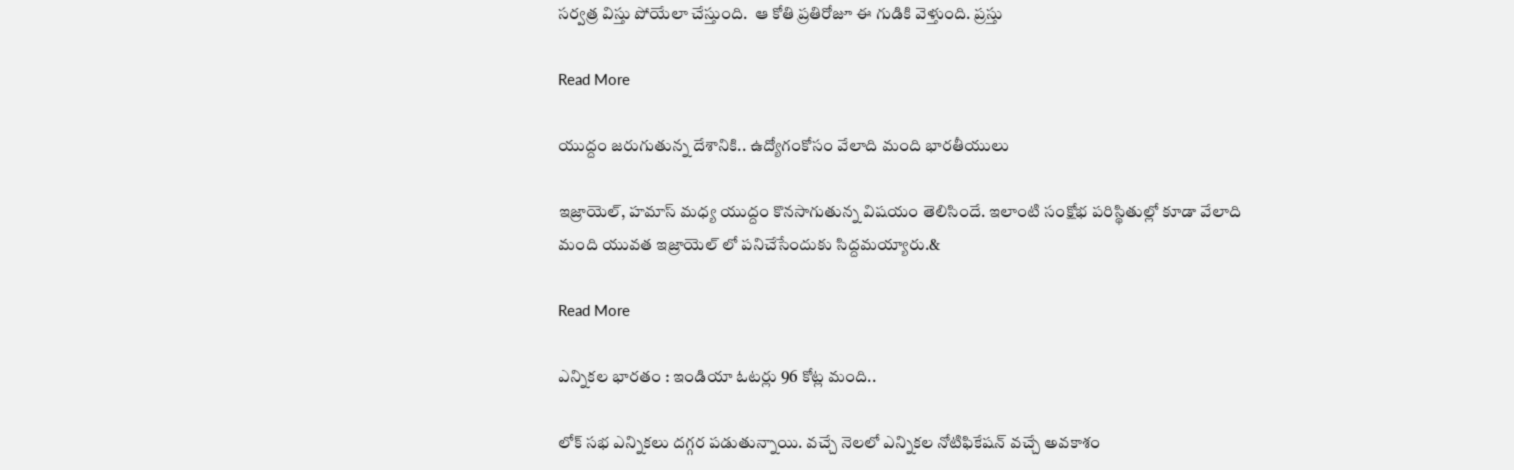సర్వత్ర విస్తు పోయేలా చేస్తుంది.  ఆ కోతి ప్రతిరోజూ ఈ గుడికి వెళ్తుంది. ప్రస్తు

Read More

యుద్దం జరుగుతున్న దేశానికి.. ఉద్యోగంకోసం వేలాది మంది భారతీయులు

ఇజ్రాయెల్, హమాస్ మధ్య యుద్దం కొనసాగుతున్న విషయం తెలిసిందే. ఇలాంటి సంక్షోభ పరిస్థితుల్లో కూడా వేలాది మంది యువత ఇజ్రాయెల్ లో పనిచేసేందుకు సిద్దమయ్యారు.&

Read More

ఎన్నికల భారతం : ఇండియా ఓటర్లు 96 కోట్ల మంది..

లోక్ సభ ఎన్నికలు దగ్గర పడుతున్నాయి. వచ్చే నెలలో ఎన్నికల నోటిఫికేషన్ వచ్చే అవకాశం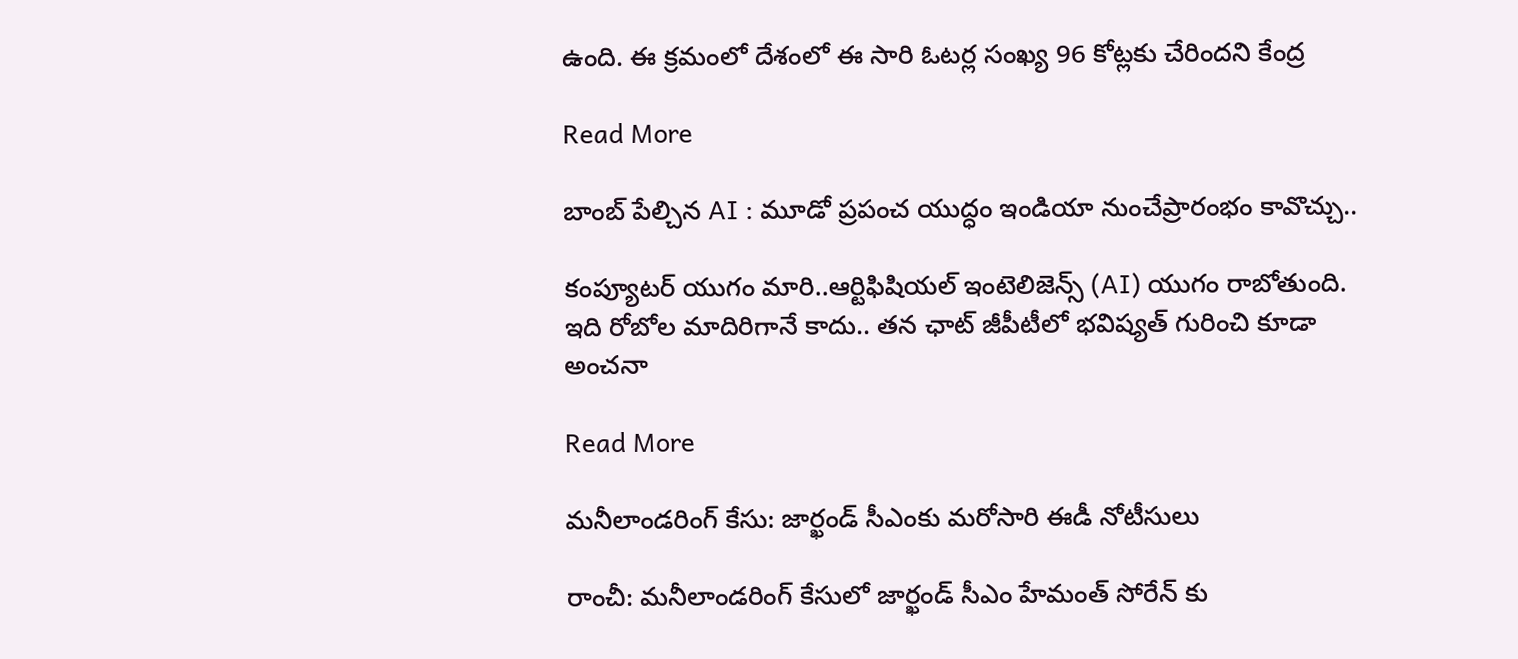ఉంది. ఈ క్రమంలో దేశంలో ఈ సారి ఓటర్ల సంఖ్య 96 కోట్లకు చేరిందని కేంద్ర

Read More

బాంబ్ పేల్చిన AI : మూడో ప్రపంచ యుద్ధం ఇండియా నుంచేప్రారంభం కావొచ్చు..

కంప్యూటర్ యుగం మారి..ఆర్టిఫిషియల్ ఇంటెలిజెన్స్ (AI) యుగం రాబోతుంది.   ఇది రోబోల మాదిరిగానే కాదు.. తన ఛాట్ జీపీటీలో భవిష్యత్ గురించి కూడా అంచనా

Read More

మనీలాండరింగ్ కేసు: జార్ఖండ్ సీఎంకు మరోసారి ఈడీ నోటీసులు

రాంచీ: మనీలాండరింగ్ కేసులో జార్ఖండ్ సీఎం హేమంత్ సోరేన్ కు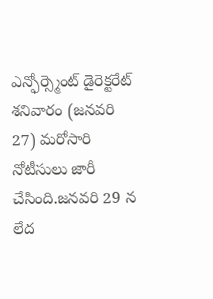ఎన్ఫోర్స్మెంట్ డైరెక్టరేట్ శనివారం (జనవరి 27) మరోసారి నోటీసులు జారీ చేసింది.జనవరి 29 న లేద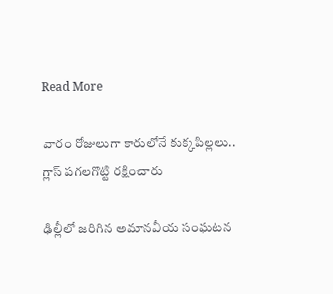Read More

వారం రోజులుగా కారులోనే కుక్కపిల్లలు.. గ్లాస్ పగలగొట్టి రక్షించారు

ఢిల్లీలో జరిగిన అమానవీయ సంఘటన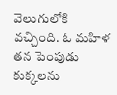వెలుగులోకి వచ్చింది. ఓ మహిళ తన పెంపుడు కుక్కలను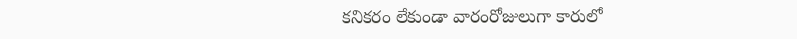కనికరం లేకుండా వారంరోజులుగా కారులో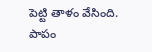పెట్టి తాళం వేసింది. పాపం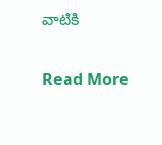వాటికి

Read More